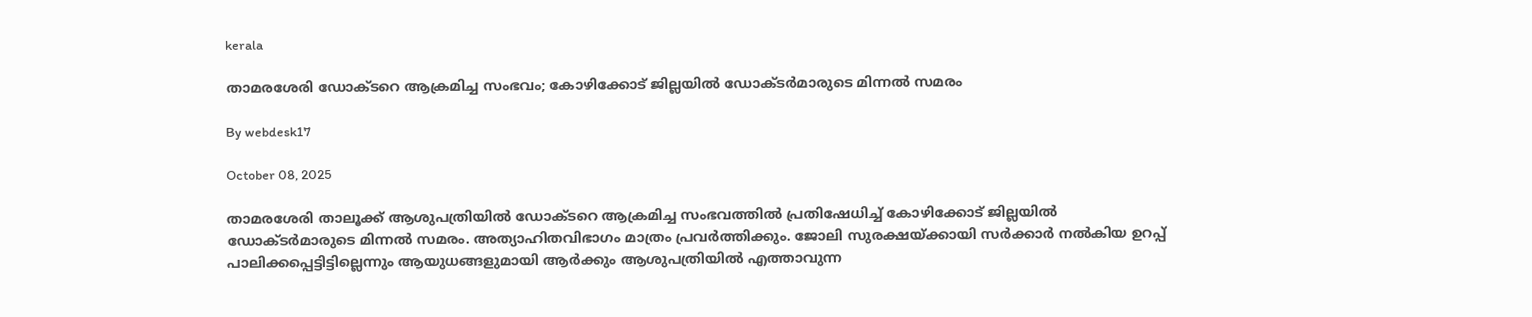kerala

താമരശേരി ഡോക്ടറെ ആക്രമിച്ച സംഭവം; കോഴിക്കോട് ജില്ലയില്‍ ഡോക്ടര്‍മാരുടെ മിന്നല്‍ സമരം

By webdesk17

October 08, 2025

താമരശേരി താലൂക്ക് ആശുപത്രിയില്‍ ഡോക്ടറെ ആക്രമിച്ച സംഭവത്തില്‍ പ്രതിഷേധിച്ച് കോഴിക്കോട് ജില്ലയില്‍ ഡോക്ടര്‍മാരുടെ മിന്നല്‍ സമരം. അത്യാഹിതവിഭാഗം മാത്രം പ്രവര്‍ത്തിക്കും. ജോലി സുരക്ഷയ്ക്കായി സര്‍ക്കാര്‍ നല്‍കിയ ഉറപ്പ് പാലിക്കപ്പെട്ടിട്ടില്ലെന്നും ആയുധങ്ങളുമായി ആര്‍ക്കും ആശുപത്രിയില്‍ എത്താവുന്ന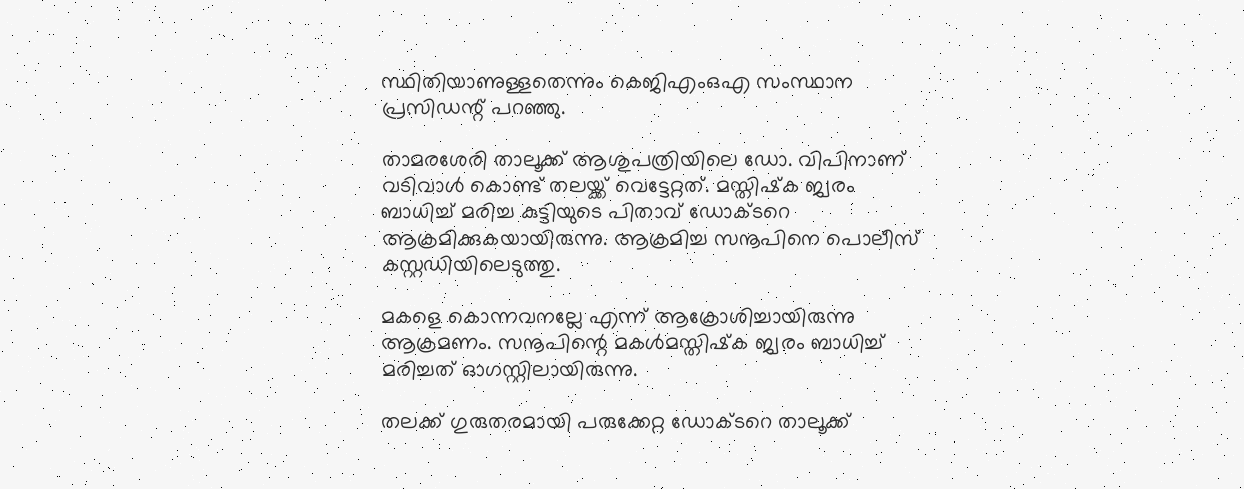സ്ഥിതിയാണുള്ളതെന്നും കെജിഎംഒഎ സംസ്ഥാന പ്രസിഡന്റ് പറഞ്ഞു.

താമരശേരി താലൂക്ക് ആശുപത്രിയിലെ ഡോ. വിപിനാണ് വടിവാള്‍ കൊണ്ട് തലയ്ക്ക് വെട്ടേറ്റത്. മസ്തിഷ്‌ക ജ്വരം ബാധിച്ച് മരിച്ച കുട്ടിയുടെ പിതാവ് ഡോക്ടറെ ആക്രമിക്കുകയായിരുന്നു. ആക്രമിച്ച സനൂപിനെ പൊലീസ് കസ്റ്റഡിയിലെടുത്തു.

മകളെ കൊന്നവനല്ലേ എന്ന് ആക്രോശിച്ചായിരുന്നു ആക്രമണം. സനൂപിന്റെ മകള്‍മസ്തിഷ്‌ക ജ്വരം ബാധിച്ച് മരിച്ചത് ഓഗസ്റ്റിലായിരുന്നു.

തലക്ക് ഗുരുതരമായി പരുക്കേറ്റ ഡോക്ടറെ താലൂക്ക്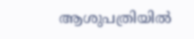ആശുപത്രിയില്‍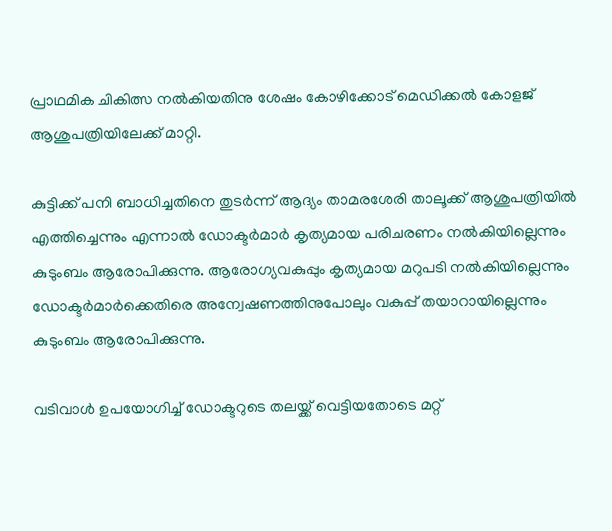പ്രാഥമിക ചികിത്സ നല്‍കിയതിനു ശേഷം കോഴിക്കോട് മെഡിക്കല്‍ കോളജ് ആശുപത്രിയിലേക്ക് മാറ്റി.

കുട്ടിക്ക് പനി ബാധിച്ചതിനെ തുടര്‍ന്ന് ആദ്യം താമരശേരി താലൂക്ക് ആശുപത്രിയില്‍ എത്തിച്ചെന്നും എന്നാല്‍ ഡോക്ടര്‍മാര്‍ കൃത്യമായ പരിചരണം നല്‍കിയില്ലെന്നും കുടുംബം ആരോപിക്കുന്നു. ആരോഗ്യവകുപ്പും കൃത്യമായ മറുപടി നല്‍കിയില്ലെന്നും ഡോക്ടര്‍മാര്‍ക്കെതിരെ അന്വേഷണത്തിനുപോലും വകുപ്പ് തയാറായില്ലെന്നും കുടുംബം ആരോപിക്കുന്നു.

വടിവാള്‍ ഉപയോഗിച്ച് ഡോക്ടറുടെ തലയ്ക്ക് വെട്ടിയതോടെ മറ്റ്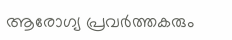ആരോഗ്യ പ്രവര്‍ത്തകരും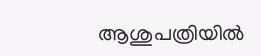ആശുപത്രിയില്‍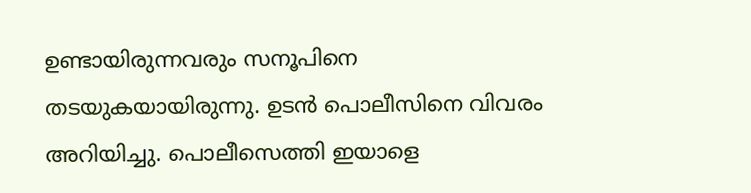ഉണ്ടായിരുന്നവരും സനൂപിനെ തടയുകയായിരുന്നു. ഉടന്‍ പൊലീസിനെ വിവരം അറിയിച്ചു. പൊലീസെത്തി ഇയാളെ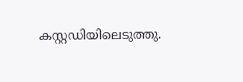കസ്റ്റഡിയിലെടുത്തു.